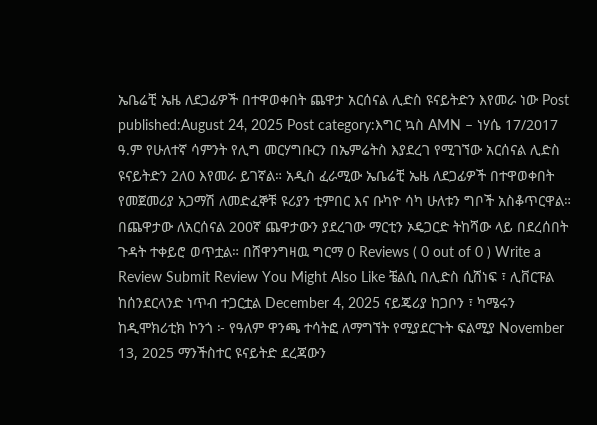ኤቤሬቺ ኤዜ ለደጋፊዎች በተዋወቀበት ጨዋታ አርሰናል ሊድስ ዩናይትድን እየመራ ነው Post published:August 24, 2025 Post category:እግር ኳስ AMN – ነሃሴ 17/2017 ዓ.ም የሁለተኛ ሳምንት የሊግ መርሃግቡርን በኤምሬትስ እያደረገ የሚገኘው አርሰናል ሊድስ ዩናይትድን 2ለ0 እየመራ ይገኛል። አዲስ ፈራሚው ኤቤሬቺ ኤዜ ለደጋፊዎች በተዋወቀበት የመጀመሪያ አጋማሽ ለመድፈኞቹ ዩሪያን ቲምበር እና ቡካዮ ሳካ ሁለቱን ግቦች አስቆጥርዋል። በጨዋታው ለአርሰናል 200ኛ ጨዋታውን ያደረገው ማርቲን ኦዴጋርድ ትከሻው ላይ በደረሰበት ጉዳት ተቀይሮ ወጥቷል። በሸዋንግዛዉ ግርማ 0 Reviews ( 0 out of 0 ) Write a Review Submit Review You Might Also Like ቼልሲ በሊድስ ሲሸነፍ ፣ ሊቨርፑል ከሰንደርላንድ ነጥብ ተጋርቷል December 4, 2025 ናይጄሪያ ከጋቦን ፣ ካሜሩን ከዲሞክሪቲክ ኮንጎ ፦ የዓለም ዋንጫ ተሳትፎ ለማግኘት የሚያደርጉት ፍልሚያ November 13, 2025 ማንችስተር ዩናይትድ ደረጃውን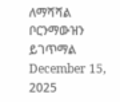ለማሻሻል ቦርንማውዝን ይገጥማል December 15, 2025